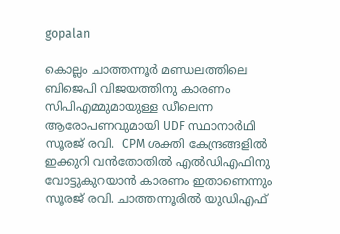gopalan

കൊല്ലം ചാത്തന്നൂര്‍ മണ്ഡലത്തിലെ ബിജെപി വിജയത്തിനു കാരണം സിപിഎമ്മുമായുള്ള ഡീലെന്ന ആരോപണവുമായി UDF സ്ഥാനാര്‍ഥി സൂരജ് രവി.  CPM ശക്തി കേന്ദ്രങ്ങളില്‍ ഇക്കുറി വന്‍തോതില്‍ എല്‍ഡിഎഫിനു വോട്ടുകുറയാന്‍ കാരണം ഇതാണെന്നും സൂരജ് രവി. ചാത്തന്നൂരില്‍ യുഡിഎഫ്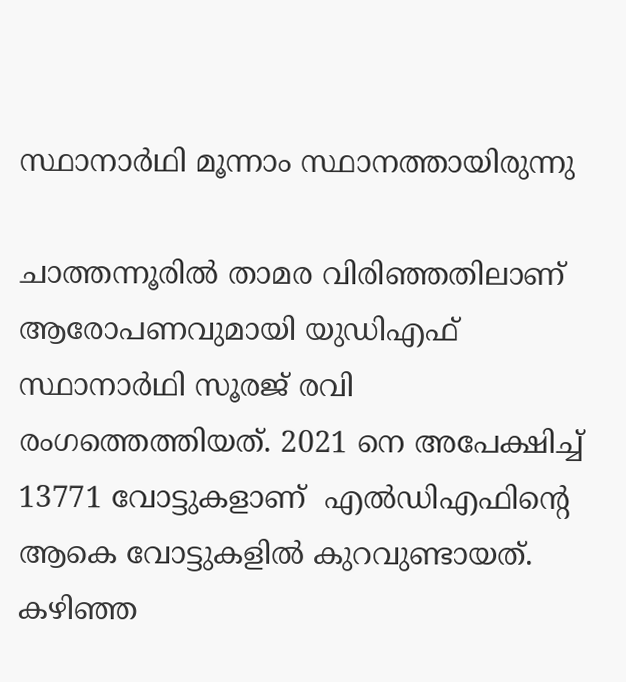സ്ഥാനാര്‍ഥി മൂന്നാം സ്ഥാനത്തായിരുന്നു

ചാത്തന്നൂരില്‍ താമര വിരിഞ്ഞതിലാണ് ആരോപണവുമായി യുഡിഎഫ് സ്ഥാനാര്‍ഥി സൂരജ് രവി രംഗത്തെത്തിയത്. 2021 നെ അപേക്ഷിച്ച് 13771 വോട്ടുകളാണ്  എല്‍ഡിഎഫിന്‍റെ ആകെ വോട്ടുകളില്‍ കുറവുണ്ടായത്. കഴിഞ്ഞ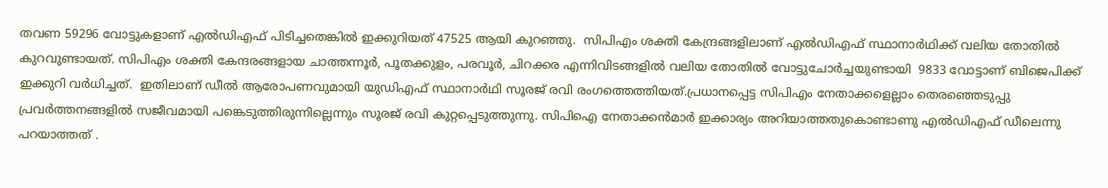തവണ 59296 വോട്ടുകളാണ് എല്‍ഡിഎഫ് പിടിച്ചതെങ്കില്‍ ഇക്കുറിയത് 47525 ആയി കുറഞ്ഞു.  സിപിഎം ശക്തി കേന്ദ്രങ്ങളിലാണ് എല്‍ഡിഎഫ് സ്ഥാനാര്‍ഥിക്ക് വലിയ തോതില്‍ കുറവുണ്ടായത്. സിപിഎം ശക്തി കേന്ദരങ്ങളായ ചാത്തന്നൂര്‍, പൂതക്കുളം, പരവൂര്‍, ചിറക്കര എന്നിവിടങ്ങളില്‍ വലിയ തോതില്‍ വോട്ടുചോര്‍ച്ചയുണ്ടായി  9833 വോട്ടാണ് ബിജെപിക്ക് ഇക്കുറി വര്‍ധിച്ചത്.  ഇതിലാണ് ഡീല്‍ ആരോപണവുമായി യുഡിഎഫ് സ്ഥാനാര്‍ഥി സൂരജ് രവി രംഗത്തെത്തിയത്.പ്രധാനപ്പെട്ട സിപിഎം നേതാക്കളെല്ലാം തെരഞ്ഞെടുപ്പു പ്രവര്‍ത്തനങ്ങളില്‍ സജീവമായി പങ്കെടുത്തിരുന്നില്ലെന്നും സൂരജ് രവി കുറ്റപ്പെടുത്തുന്നു. സിപിഐ നേതാക്കന്‍മാര്‍ ഇക്കാര്യം അറിയാത്തതുകൊണ്ടാണു എല്‍ഡിഎഫ് ഡീലെന്നു പറയാത്തത് .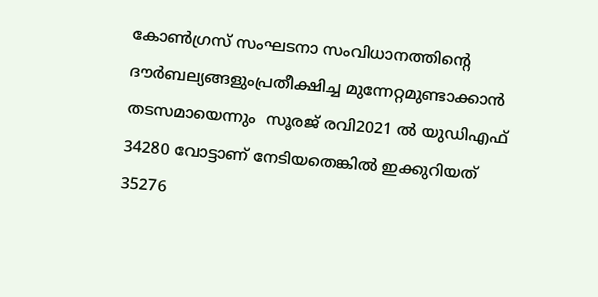കോണ്‍ഗ്രസ് സംഘടനാ സംവിധാനത്തിന്‍റെ ദൗര്‍ബല്യങ്ങളുംപ്രതീക്ഷിച്ച മുന്നേറ്റമുണ്ടാക്കാന്‍ തടസമായെന്നും  സൂരജ് രവി2021 ല്‍ യുഡിഎഫ് 34280 വോട്ടാണ് നേടിയതെങ്കില്‍ ഇക്കുറിയത് 35276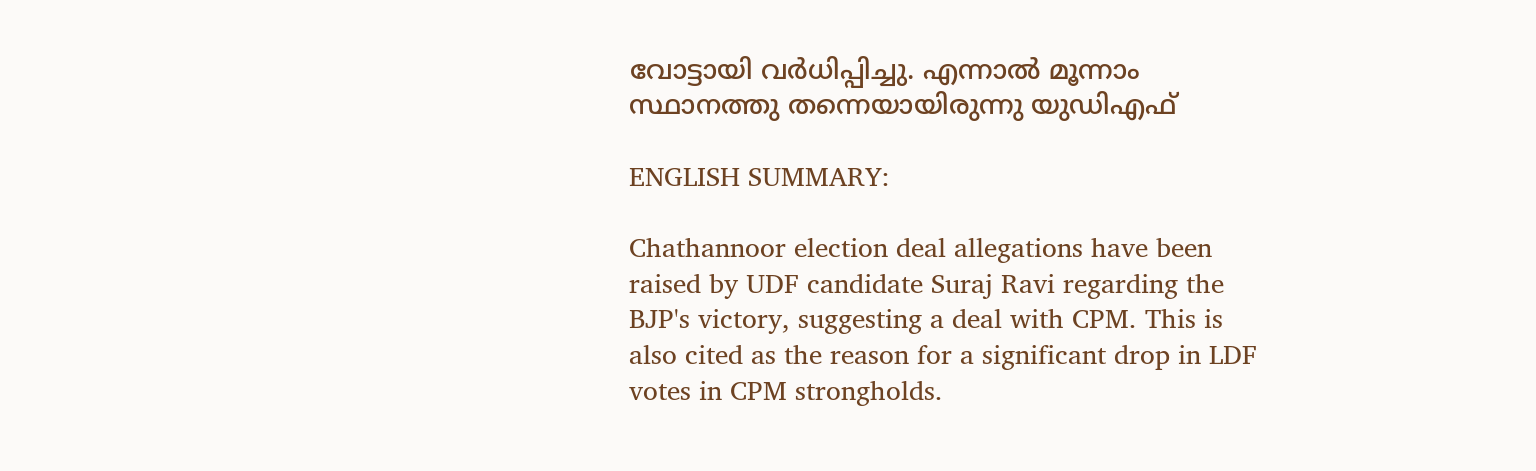വോട്ടായി വര്‍ധിപ്പിച്ചു. എന്നാല്‍ മൂന്നാം സ്ഥാനത്തു തന്നെയായിരുന്നു യുഡിഎഫ്

ENGLISH SUMMARY:

Chathannoor election deal allegations have been raised by UDF candidate Suraj Ravi regarding the BJP's victory, suggesting a deal with CPM. This is also cited as the reason for a significant drop in LDF votes in CPM strongholds.